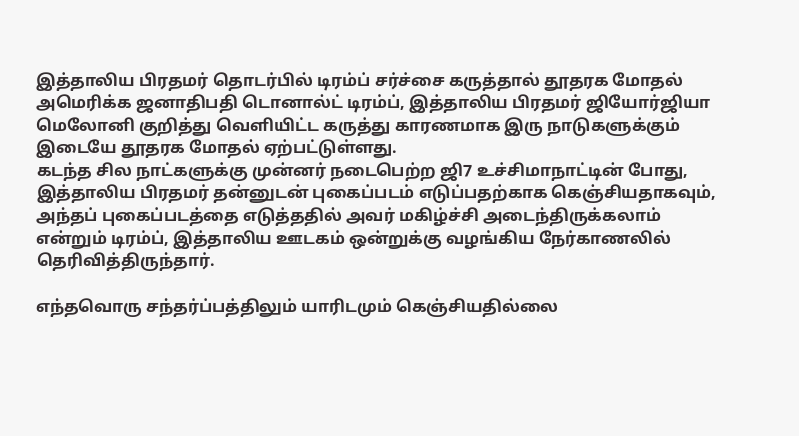இத்தாலிய பிரதமர் தொடர்பில் டிரம்ப் சர்ச்சை கருத்தால் தூதரக மோதல்
அமெரிக்க ஜனாதிபதி டொனால்ட் டிரம்ப், இத்தாலிய பிரதமர் ஜியோர்ஜியா மெலோனி குறித்து வெளியிட்ட கருத்து காரணமாக இரு நாடுகளுக்கும் இடையே தூதரக மோதல் ஏற்பட்டுள்ளது.
கடந்த சில நாட்களுக்கு முன்னர் நடைபெற்ற ஜி7 உச்சிமாநாட்டின் போது, இத்தாலிய பிரதமர் தன்னுடன் புகைப்படம் எடுப்பதற்காக கெஞ்சியதாகவும், அந்தப் புகைப்படத்தை எடுத்ததில் அவர் மகிழ்ச்சி அடைந்திருக்கலாம் என்றும் டிரம்ப், இத்தாலிய ஊடகம் ஒன்றுக்கு வழங்கிய நேர்காணலில் தெரிவித்திருந்தார்.

எந்தவொரு சந்தர்ப்பத்திலும் யாரிடமும் கெஞ்சியதில்லை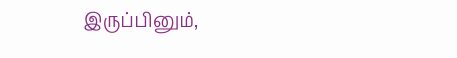இருப்பினும்,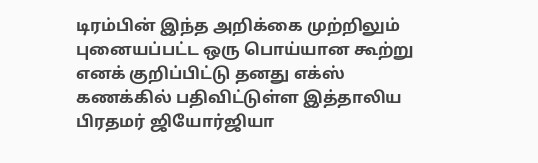டிரம்பின் இந்த அறிக்கை முற்றிலும் புனையப்பட்ட ஒரு பொய்யான கூற்று எனக் குறிப்பிட்டு தனது எக்ஸ் கணக்கில் பதிவிட்டுள்ள இத்தாலிய பிரதமர் ஜியோர்ஜியா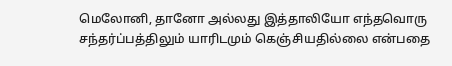மெலோனி, தானோ அல்லது இத்தாலியோ எந்தவொரு சந்தர்ப்பத்திலும் யாரிடமும் கெஞ்சியதில்லை என்பதை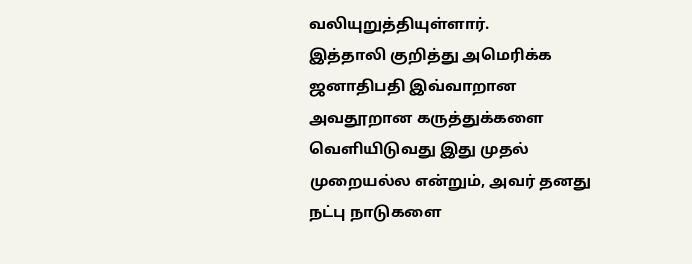வலியுறுத்தியுள்ளார்.
இத்தாலி குறித்து அமெரிக்க ஜனாதிபதி இவ்வாறான அவதூறான கருத்துக்களை வெளியிடுவது இது முதல் முறையல்ல என்றும், அவர் தனது நட்பு நாடுகளை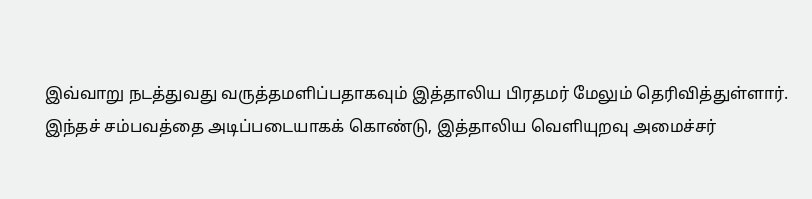இவ்வாறு நடத்துவது வருத்தமளிப்பதாகவும் இத்தாலிய பிரதமர் மேலும் தெரிவித்துள்ளார்.
இந்தச் சம்பவத்தை அடிப்படையாகக் கொண்டு, இத்தாலிய வெளியுறவு அமைச்சர்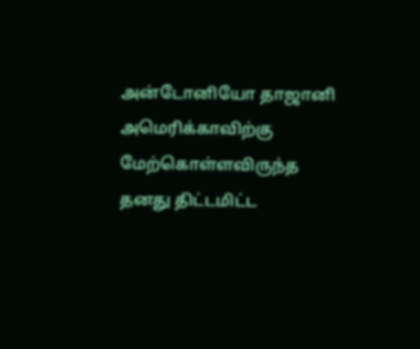அன்டோனியோ தாஜானி அமெரிக்காவிற்கு மேற்கொள்ளவிருந்த தனது திட்டமிட்ட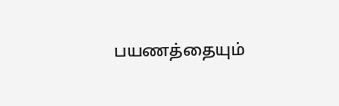பயணத்தையும்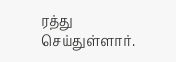ரத்து செய்துள்ளார்.